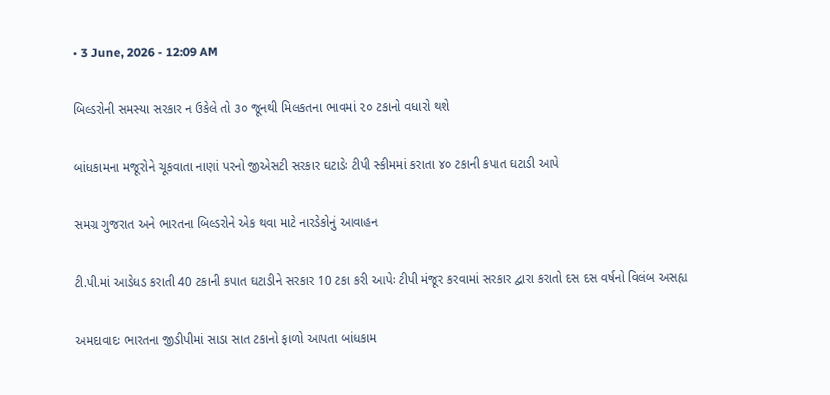• 3 June, 2026 - 12:09 AM

બિલ્ડરોની સમસ્યા સરકાર ન ઉકેલે તો ૩૦ જૂનથી મિલકતના ભાવમાં ૨૦ ટકાનો વધારો થશે

બાંધકામના મજૂરોને ચૂકવાતા નાણાં પરનો જીએસટી સરકાર ઘટાડેઃ ટીપી સ્કીમમાં કરાતા ૪૦ ટકાની કપાત ઘટાડી આપે

સમગ્ર ગુજરાત અને ભારતના બિલ્ડરોને એક થવા માટે નારડેકોનું આવાહન

ટી.પી.માં આડેધડ કરાતી 40 ટકાની કપાત ઘટાડીને સરકાર 10 ટકા કરી આપેઃ ટીપી મંજૂર કરવામાં સરકાર દ્વારા કરાતો દસ દસ વર્ષનો વિલંબ અસહ્ય

અમદાવાદઃ ભારતના જીડીપીમાં સાડા સાત ટકાનો ફાળો આપતા બાંધકામ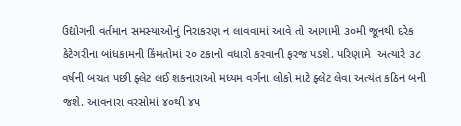ઉદ્યોગની વર્તમાન સમસ્યાઓનું નિરાકરણ ન લાવવામાં આવે તો આગામી ૩૦મી જૂનથી દરેક કેટેગરીના બાંધકામની કિંમતોમાં ૨૦ ટકાનો વધારો કરવાની ફરજ પડશે. પરિણામે  અત્યારે ૩૮ વર્ષની બચત પછી ફ્લેટ લઈ શકનારાઓ મધ્યમ વર્ગના લોકો માટે ફ્લેટ લેવા અત્યંત કઠિન બની જશે. આવનારા વરસોમાં ૪૦થી ૪૫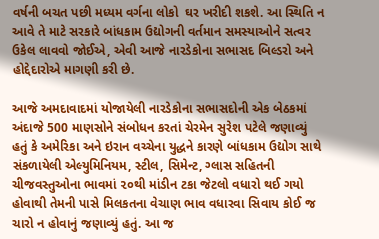વર્ષની બચત પછી મધ્યમ વર્ગના લોકો  ઘર ખરીદી શકશે. આ સ્થિતિ ન આવે તે માટે સરકારે બાંધકામ ઉદ્યોગની વર્તમાન સમસ્યાઓને સત્વર ઉકેલ લાવવો જોઈએ, એવી આજે નારડેકોના સભાસદ બિલ્ડરો અને હોદ્દેદારોએ માગણી કરી છે.

આજે અમદાવાદમાં યોજાયેલી નારડેકોના સભાસદોની એક બેઠકમાં અંદાજે 500 માણસોને સંબોધન કરતાં ચેરમેન સુરેશ પટેલે જણાવ્યું  હતું કે અમેરિકા અને ઇરાન વચ્ચેના યુદ્ધને કારણે બાંધકામ ઉદ્યોગ સાથે સંકળાયેલી એલ્યુમિનિયમ, સ્ટીલ, સિમેન્ટ, ગ્લાસ સહિતની ચીજવસ્તુઓના ભાવમાં ૨૦થી માંડીન ટકા જેટલો વધારો થઈ ગયો હોવાથી તેમની પાસે મિલકતના વેચાણ ભાવ વધારવા સિવાય કોઈ જ  ચારો ન હોવાનું જણાવ્યું હતું. આ જ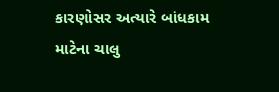કારણોસર અત્યારે બાંધકામ માટેના ચાલુ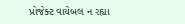પ્રોજેક્ટ વાયેબલ ન રહ્યા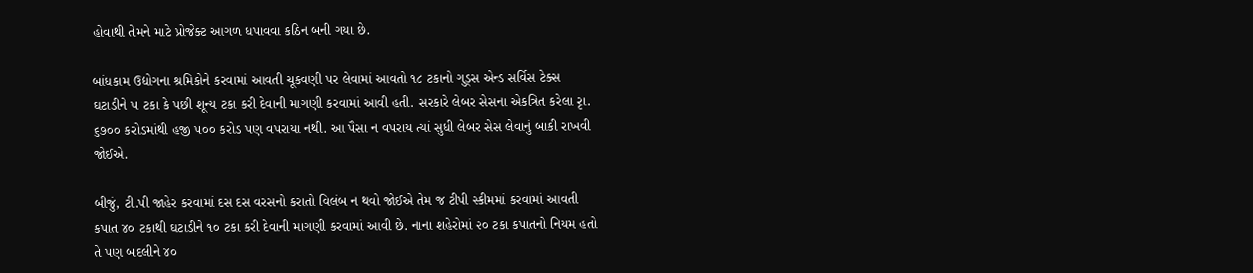હોવાથી તેમને માટે પ્રોજેક્ટ આગળ ધપાવવા કઠિન બની ગયા છે.

બાંધકામ ઉદ્યોગના શ્રમિકોને કરવામાં આવતી ચૂકવણી પર લેવામાં આવતો ૧૮ ટકાનો ગુડ્સ એન્ડ સર્વિસ ટેક્સ ઘટાડીને ૫ ટકા કે પછી શૂન્ય ટકા કરી દેવાની માગણી કરવામાં આવી હતી. સરકારે લેબર સેસના એકત્રિત કરેલા રૃા. ૬૭૦૦ કરોડમાંથી હજી ૫૦૦ કરોડ પણ વપરાયા નથી. આ પૈસા ન વપરાય ત્યાં સુધી લેબર સેસ લેવાનું બાકી રાખવી જોઈએ.

બીજું, ટી.પી જાહેર કરવામાં દસ દસ વરસનો કરાતો વિલંબ ન થવો જોઈએ તેમ જ ટીપી સ્કીમમાં કરવામાં આવતી કપાત ૪૦ ટકાથી ઘટાડીને ૧૦ ટકા કરી દેવાની માગણી કરવામાં આવી છે. નાના શહેરોમાં ૨૦ ટકા કપાતનો નિયમ હતો તે પણ બદલીને ૪૦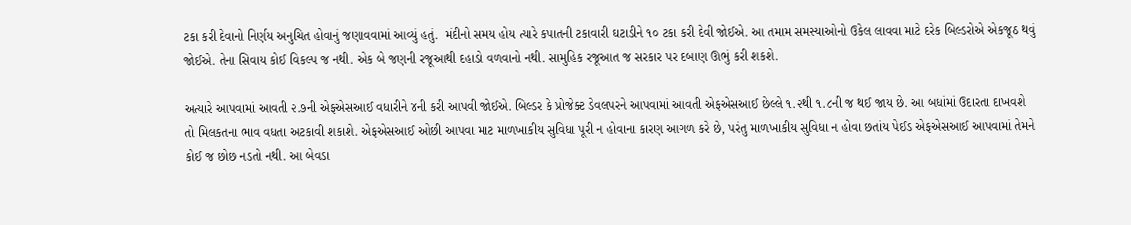ટકા કરી દેવાનો નિર્ણય અનુચિત હોવાનું જણાવવામાં આવ્યું હતું.  મંદીનો સમય હોય ત્યારે કપાતની ટકાવારી ઘટાડીને ૧૦ ટકા કરી દેવી જોઈએ. આ તમામ સમસ્યાઓનો ઉકેલ લાવવા માટે દરેક બિલ્ડરોએ એકજૂઠ થવું જોઈએ. તેના સિવાય કોઈ વિકલ્પ જ નથી. એક બે જણની રજૂઆથી દહાડો વળવાનો નથી. સામુહિક રજૂઆત જ સરકાર પર દબાણ ઊભું કરી શકશે.

અત્યારે આપવામાં આવતી ૨.૭ની એફએસઆઈ વધારીને ૪ની કરી આપવી જોઈએ. બિલ્ડર કે પ્રોજેક્ટ ડેવલપરને આપવામાં આવતી એફએસઆઈ છેલ્લે ૧.૨થી ૧.૮ની જ થઈ જાય છે. આ બધાંમાં ઉદારતા દાખવશે તો મિલકતના ભાવ વધતા અટકાવી શકાશે. એફએસઆઈ ઓછી આપવા માટ માળખાકીય સુવિધા પૂરી ન હોવાના કારણ આગળ કરે છે, પરંતુ માળખાકીય સુવિધા ન હોવા છતાંય પેઈડ એફએસઆઈ આપવામાં તેમને કોઈ જ છોછ નડતો નથી. આ બેવડા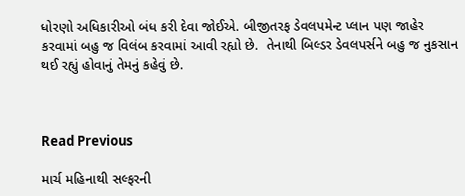ધોરણો અધિકારીઓ બંધ કરી દેવા જોઈએ. બીજીતરફ ડેવલપમેન્ટ પ્લાન પણ જાહેર કરવામાં બહુ જ વિલંબ કરવામાં આવી રહ્યો છે.  તેનાથી બિલ્ડર ડેવલપર્સને બહુ જ નુકસાન થઈ રહ્યું હોવાનું તેમનું કહેવું છે.



Read Previous

માર્ચ મહિનાથી સલ્ફરની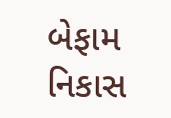બેફામ નિકાસ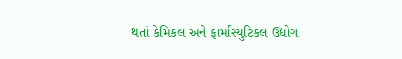થતાં કેમિકલ અને ફાર્માસ્યુટિકલ ઉદ્યોગ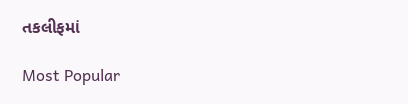તકલીફમાં

Most Popular